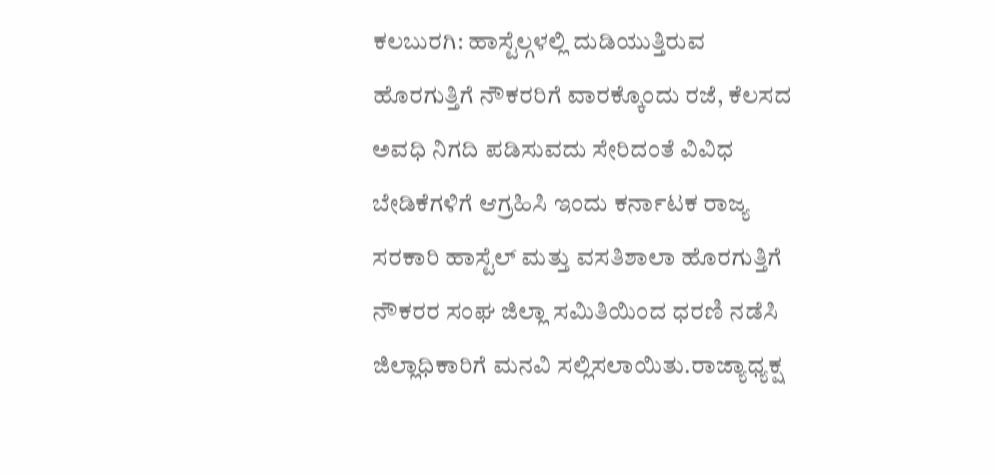ಕಲಬುರಗಿ: ಹಾಸ್ಟೆಲ್ಗಳಲ್ಲಿ ದುಡಿಯುತ್ತಿರುವ ಹೊರಗುತ್ತಿಗೆ ನೌಕರರಿಗೆ ವಾರಕ್ಕೊಂದು ರಜೆ, ಕೆಲಸದ ಅವಧಿ ನಿಗದಿ ಪಡಿಸುವದು ಸೇರಿದಂತೆ ವಿವಿಧ ಬೇಡಿಕೆಗಳಿಗೆ ಆಗ್ರಹಿಸಿ ಇಂದು ಕರ್ನಾಟಕ ರಾಜ್ಯ ಸರಕಾರಿ ಹಾಸ್ಟೆಲ್ ಮತ್ತು ವಸತಿಶಾಲಾ ಹೊರಗುತ್ತಿಗೆ ನೌಕರರ ಸಂಘ ಜಿಲ್ಲಾ ಸಮಿತಿಯಿಂದ ಧರಣಿ ನಡೆಸಿ ಜಿಲ್ಲಾಧಿಕಾರಿಗೆ ಮನವಿ ಸಲ್ಲಿಸಲಾಯಿತು.ರಾಜ್ಯಾಧ್ಯಕ್ಷ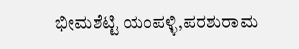ಭೀಮಶೆಟ್ಟಿ ಯಂಪಳ್ಳಿ,ಪರಶುರಾಮ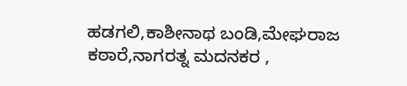ಹಡಗಲಿ,ಕಾಶೀನಾಥ ಬಂಡಿ,ಮೇಘರಾಜ ಕಠಾರೆ,ನಾಗರತ್ನ ಮದನಕರ ,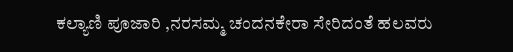ಕಲ್ಯಾಣಿ ಪೂಜಾರಿ ,ನರಸಮ್ಮ ಚಂದನಕೇರಾ ಸೇರಿದಂತೆ ಹಲವರು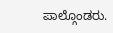ಪಾಲ್ಗೊಂಡರು.